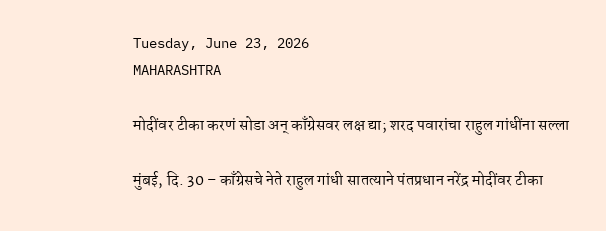Tuesday, June 23, 2026
MAHARASHTRA

मोदींवर टीका करणं सोडा अन् काँग्रेसवर लक्ष द्या; शरद पवारांचा राहुल गांधींना सल्ला

मुंबई, दि. 30 – काँग्रेसचे नेते राहुल गांधी सातत्याने पंतप्रधान नरेंद्र मोदींवर टीका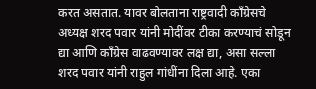करत असतात. यावर बोलताना राष्ट्रवादी काँग्रेसचे अध्यक्ष शरद पवार यांनी मोदींवर टीका करण्याचं सोडून द्या आणि काँग्रेस वाढवण्यावर लक्ष द्या, असा सल्ला शरद पवार यांनी राहुल गांधींना दिला आहे. एका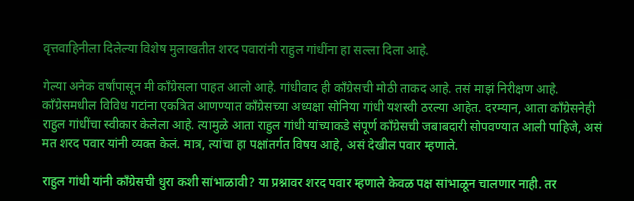वृत्तवाहिनीला दिलेल्या विशेष मुलाखतीत शरद पवारांनी राहुल गांधींना हा सल्ला दिला आहे.

गेल्या अनेक वर्षांपासून मी काँग्रेसला पाहत आलो आहे. गांधीवाद ही काँग्रेसची मोठी ताकद आहे. तसं माझं निरीक्षण आहे. काँग्रेसमधील विविध गटांना एकत्रित आणण्यात काँग्रेसच्या अध्यक्षा सोनिया गांधी यशस्वी ठरल्या आहेत. दरम्यान, आता काँग्रेसनेही राहुल गांधींचा स्वीकार केलेला आहे. त्यामुळे आता राहुल गांधी यांच्याकडे संपूर्ण काँग्रेसची जबाबदारी सोपवण्यात आली पाहिजे, असं मत शरद पवार यांनी व्यक्त केलं. मात्र, त्यांचा हा पक्षांतर्गत विषय आहे, असं देखील पवार म्हणाले.

राहुल गांधी यांनी काँग्रेसची धुरा कशी सांभाळावी? या प्रश्नावर शरद पवार म्हणाले केवळ पक्ष सांभाळून चालणार नाही. तर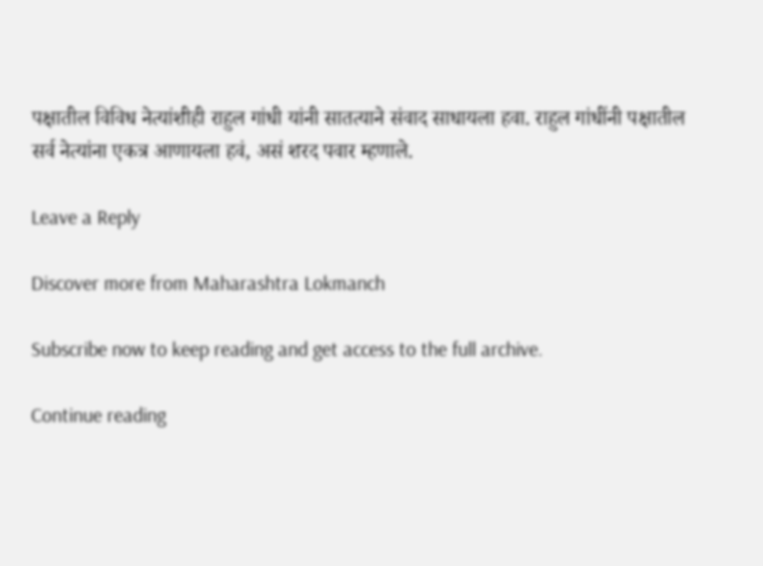पक्षातील विविध नेत्यांशीही राहुल गांधी यांनी सातत्याने संवाद साधायला हवा. राहुल गांधींनी पक्षातील सर्व नेत्यांना एकत्र आणायला हवं, असं शरद पवार म्हणाले.

Leave a Reply

Discover more from Maharashtra Lokmanch

Subscribe now to keep reading and get access to the full archive.

Continue reading